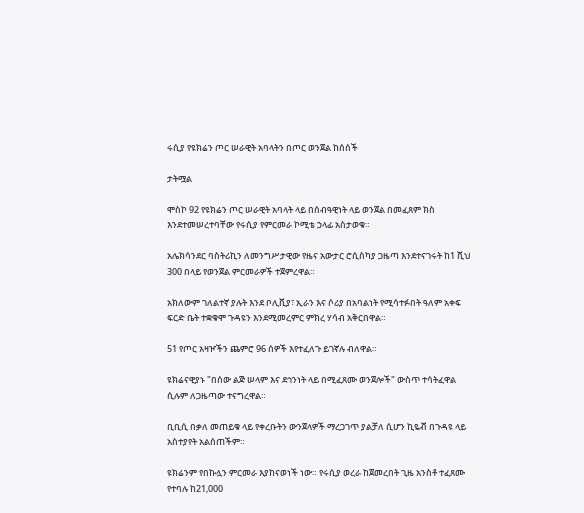ሩሲያ የዩክሬን ጦር ሠራዊት አባላትን በጦር ወንጀል ከሰሰች

ታትሟል

ሞስኮ 92 የዩክሬን ጦር ሠራዊት አባላት ላይ በሰብዓዊነት ላይ ወንጀል በመፈጸም ክስ እንደተመሠረተባቸው የሩሲያ የምርመራ ኮሚቴ ኃላፊ አስታወቁ።

አሌክሳንደር ባስትሪኪን ለመንግሥታዊው የዜና አውታር ሮሲስካያ ጋዜጣ እንደተናገሩት ከ1 ሺህ 300 በላይ የወንጀል ምርመራዎች ተጀምረዋል።

አክለውም ገለልተኛ ያሉት እንደ ቦሊቪያ፣ ኢራን እና ሶሪያ በአባልነት የሚሳተፉበት ዓለም አቀፍ ፍርድ ቤት ተቋቁሞ ጉዳዩን እንደሚመረምር ምክረ ሃሳብ አቅርበዋል።

51 የጦር አዛዦችን ጨምሮ 96 ሰዎች እየተፈለጉ ይገኛሉ ብለዋል።

ዩክሬናዊያኑ "በሰው ልጅ ሠላም እና ደኅንነት ላይ በሚፈጸሙ ወንጀሎች" ውስጥ ተሳትፈዋል ሲሉም ለጋዜጣው ተናግረዋል።

ቢቢሲ በቃለ መጠይቁ ላይ የቀረቡትን ውንጀላዎች ማረጋገጥ ያልቻለ ሲሆን ኪዬቭ በጉዳዩ ላይ አስተያየት አልሰጠችም።

ዩክሬንም የበኩሏን ምርመራ እያከናወነች ነው። የሩሲያ ወረራ ከጀመረበት ጊዜ አንስቶ ተፈጸሙ የተባሉ ከ21,000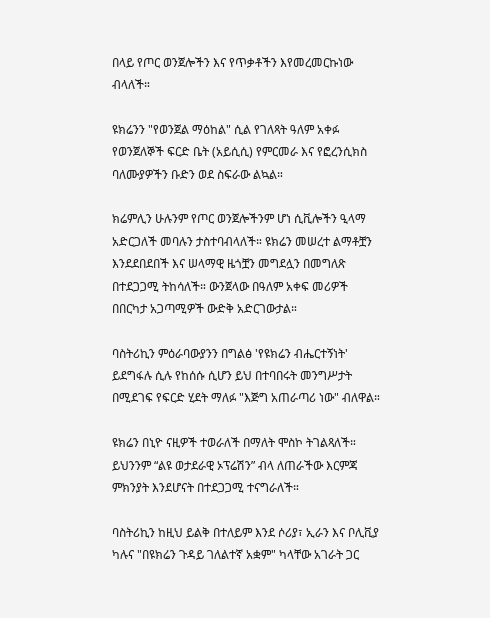በላይ የጦር ወንጀሎችን እና የጥቃቶችን እየመረመርኩነው ብላለች።

ዩክሬንን "የወንጀል ማዕከል" ሲል የገለጻት ዓለም አቀፉ የወንጀለኞች ፍርድ ቤት (አይሲሲ) የምርመራ እና የፎረንሲክስ ባለሙያዎችን ቡድን ወደ ስፍራው ልኳል።

ክሬምሊን ሁሉንም የጦር ወንጀሎችንም ሆነ ሲቪሎችን ዒላማ አድርጋለች መባሉን ታስተባብላለች። ዩክሬን መሠረተ ልማቶቿን እንደደበደበች እና ሠላማዊ ዜጎቿን መግደሏን በመግለጽ በተደጋጋሚ ትከሳለች። ውንጀላው በዓለም አቀፍ መሪዎች በበርካታ አጋጣሚዎች ውድቅ አድርገውታል።

ባስትሪኪን ምዕራባውያንን በግልፅ 'የዩክሬን ብሔርተኝነት' ይደግፋሉ ሲሉ የከሰሱ ሲሆን ይህ በተባበሩት መንግሥታት በሚደገፍ የፍርድ ሂደት ማለፉ "እጅግ አጠራጣሪ ነው" ብለዋል።

ዩክሬን በኒዮ ናዚዎች ተወራለች በማለት ሞስኮ ትገልጻለች። ይህንንም “ልዩ ወታደራዊ ኦፕሬሽን” ብላ ለጠራችው እርምጃ ምክንያት እንደሆናት በተደጋጋሚ ተናግራለች።

ባስትሪኪን ከዚህ ይልቅ በተለይም እንደ ሶሪያ፣ ኢራን እና ቦሊቪያ ካሉና "በዩክሬን ጉዳይ ገለልተኛ አቋም" ካላቸው አገራት ጋር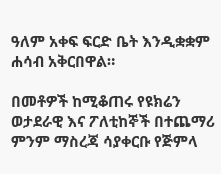ዓለም አቀፍ ፍርድ ቤት እንዲቋቋም ሐሳብ አቅርበዋል።

በመቶዎች ከሚቆጠሩ የዩክሬን ወታደራዊ እና ፖለቲከኞች በተጨማሪ ምንም ማስረጃ ሳያቀርቡ የጅምላ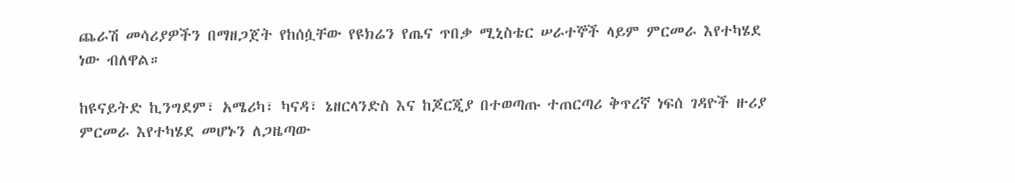ጨራሽ መሳሪያዎችን በማዘጋጀት የከሰሷቸው የዩክሬን የጤና ጥበቃ ሚኒስቴር ሠራተኞች ላይም ምርመራ እየተካሄደ ነው ብለዋል።

ከዩናይትድ ኪንግደም፣ አሜሪካ፣ ካናዳ፣ ኔዘርላንድስ እና ከጆርጂያ በተወጣጡ ተጠርጣሪ ቅጥረኛ ነፍሰ ገዳዮች ዙሪያ ምርመራ እየተካሄደ መሆኑን ለጋዜጣው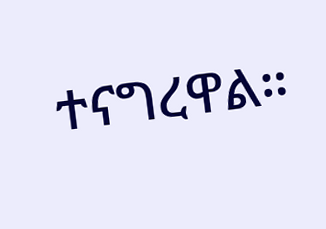ተናግረዋል።